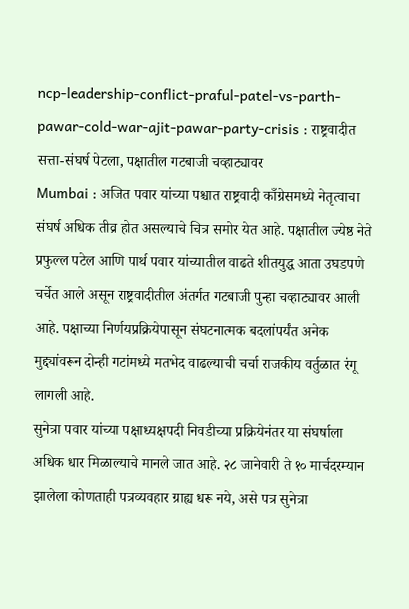ncp-leadership-conflict-praful-patel-vs-parth-pawar-cold-war-ajit-pawar-party-crisis : राष्ट्रवादीत सत्ता-संघर्ष पेटला, पक्षातील गटबाजी चव्हाट्यावर
Mumbai : अजित पवार यांच्या पश्चात राष्ट्रवादी काँग्रेसमध्ये नेतृत्वाचा संघर्ष अधिक तीव्र होत असल्याचे चित्र समोर येत आहे. पक्षातील ज्येष्ठ नेते प्रफुल्ल पटेल आणि पार्थ पवार यांच्यातील वाढते शीतयुद्ध आता उघडपणे चर्चेत आले असून राष्ट्रवादीतील अंतर्गत गटबाजी पुन्हा चव्हाट्यावर आली आहे. पक्षाच्या निर्णयप्रक्रियेपासून संघटनात्मक बदलांपर्यंत अनेक मुद्द्यांवरून दोन्ही गटांमध्ये मतभेद वाढल्याची चर्चा राजकीय वर्तुळात रंगू लागली आहे.
सुनेत्रा पवार यांच्या पक्षाध्यक्षपदी निवडीच्या प्रक्रियेनंतर या संघर्षाला अधिक धार मिळाल्याचे मानले जात आहे. २८ जानेवारी ते १० मार्चदरम्यान झालेला कोणताही पत्रव्यवहार ग्राह्य धरू नये, असे पत्र सुनेत्रा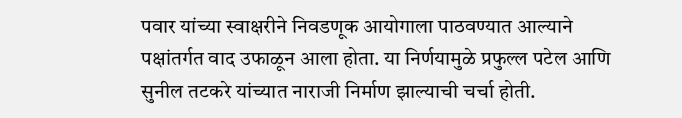पवार यांच्या स्वाक्षरीने निवडणूक आयोगाला पाठवण्यात आल्याने पक्षांतर्गत वाद उफाळून आला होता. या निर्णयामुळे प्रफुल्ल पटेल आणि सुनील तटकरे यांच्यात नाराजी निर्माण झाल्याची चर्चा होती.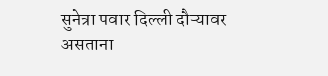सुनेत्रा पवार दिल्ली दौऱ्यावर असताना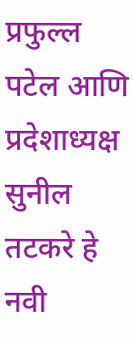प्रफुल्ल पटेल आणि प्रदेशाध्यक्ष सुनील तटकरे हे नवी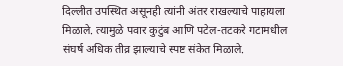दिल्लीत उपस्थित असूनही त्यांनी अंतर राखल्याचे पाहायला मिळाले. त्यामुळे पवार कुटुंब आणि पटेल-तटकरे गटामधील संघर्ष अधिक तीव्र झाल्याचे स्पष्ट संकेत मिळाले.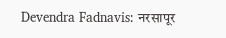Devendra Fadnavis: नरसापूर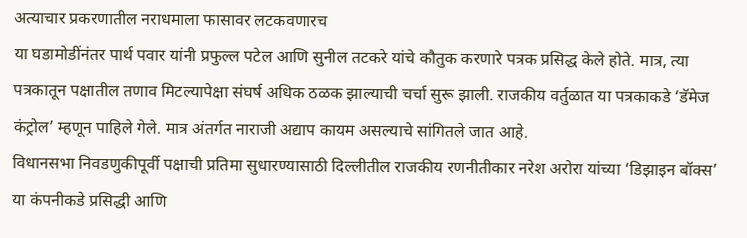अत्याचार प्रकरणातील नराधमाला फासावर लटकवणारच
या घडामोडींनंतर पार्थ पवार यांनी प्रफुल्ल पटेल आणि सुनील तटकरे यांचे कौतुक करणारे पत्रक प्रसिद्ध केले होते. मात्र, त्या पत्रकातून पक्षातील तणाव मिटल्यापेक्षा संघर्ष अधिक ठळक झाल्याची चर्चा सुरू झाली. राजकीय वर्तुळात या पत्रकाकडे ‘डॅमेज कंट्रोल’ म्हणून पाहिले गेले. मात्र अंतर्गत नाराजी अद्याप कायम असल्याचे सांगितले जात आहे.
विधानसभा निवडणुकीपूर्वी पक्षाची प्रतिमा सुधारण्यासाठी दिल्लीतील राजकीय रणनीतीकार नरेश अरोरा यांच्या ‘डिझाइन बॉक्स’ या कंपनीकडे प्रसिद्धी आणि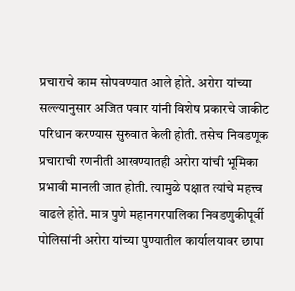प्रचाराचे काम सोपवण्यात आले होते. अरोरा यांच्या सल्ल्यानुसार अजित पवार यांनी विशेष प्रकारचे जाकीट परिधान करण्यास सुरुवात केली होती. तसेच निवडणूक प्रचाराची रणनीती आखण्यातही अरोरा यांची भूमिका प्रभावी मानली जात होती. त्यामुळे पक्षात त्यांचे महत्त्व वाढले होते. मात्र पुणे महानगरपालिका निवडणुकीपूर्वी पोलिसांनी अरोरा यांच्या पुण्यातील कार्यालयावर छापा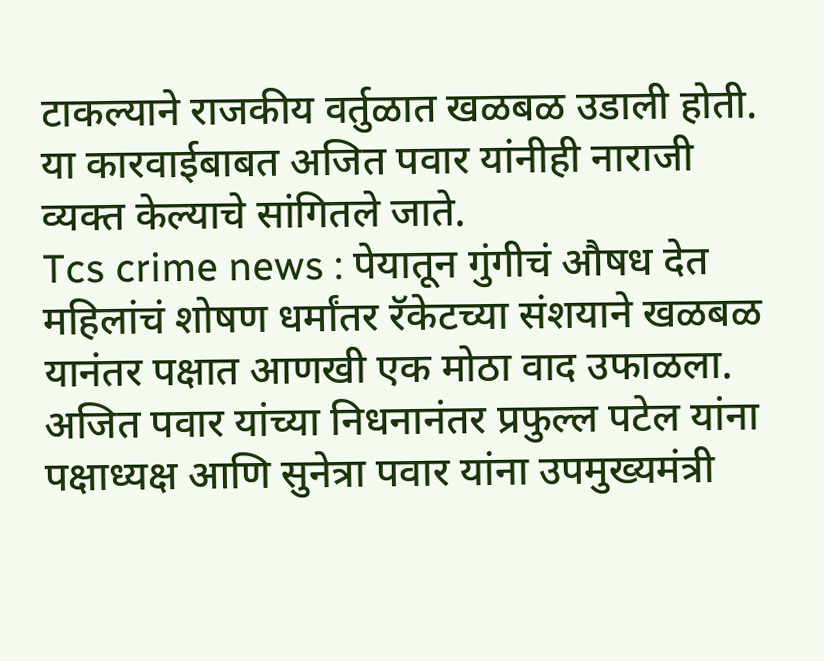टाकल्याने राजकीय वर्तुळात खळबळ उडाली होती. या कारवाईबाबत अजित पवार यांनीही नाराजी व्यक्त केल्याचे सांगितले जाते.
Tcs crime news : पेयातून गुंगीचं औषध देत महिलांचं शोषण धर्मांतर रॅकेटच्या संशयाने खळबळ
यानंतर पक्षात आणखी एक मोठा वाद उफाळला. अजित पवार यांच्या निधनानंतर प्रफुल्ल पटेल यांना पक्षाध्यक्ष आणि सुनेत्रा पवार यांना उपमुख्यमंत्री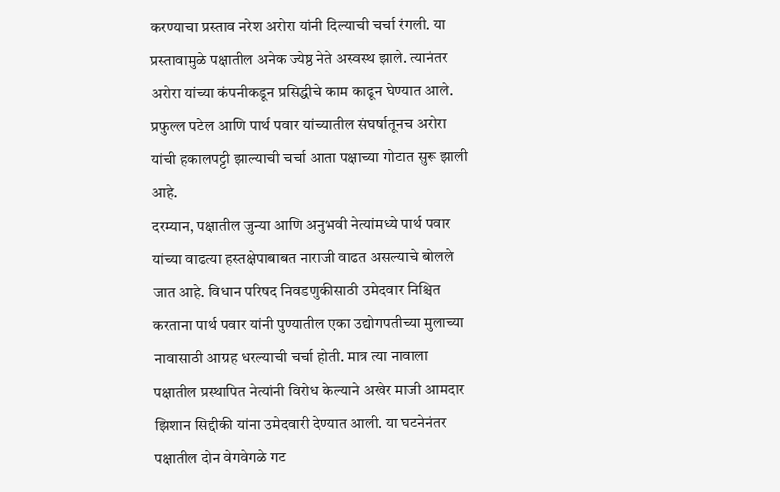करण्याचा प्रस्ताव नरेश अरोरा यांनी दिल्याची चर्चा रंगली. या प्रस्तावामुळे पक्षातील अनेक ज्येष्ठ नेते अस्वस्थ झाले. त्यानंतर अरोरा यांच्या कंपनीकडून प्रसिद्धीचे काम काढून घेण्यात आले. प्रफुल्ल पटेल आणि पार्थ पवार यांच्यातील संघर्षातूनच अरोरा यांची हकालपट्टी झाल्याची चर्चा आता पक्षाच्या गोटात सुरू झाली आहे.
दरम्यान, पक्षातील जुन्या आणि अनुभवी नेत्यांमध्ये पार्थ पवार यांच्या वाढत्या हस्तक्षेपाबाबत नाराजी वाढत असल्याचे बोलले जात आहे. विधान परिषद निवडणुकीसाठी उमेदवार निश्चित करताना पार्थ पवार यांनी पुण्यातील एका उद्योगपतीच्या मुलाच्या नावासाठी आग्रह धरल्याची चर्चा होती. मात्र त्या नावाला पक्षातील प्रस्थापित नेत्यांनी विरोध केल्याने अखेर माजी आमदार झिशान सिद्दीकी यांना उमेदवारी देण्यात आली. या घटनेनंतर पक्षातील दोन वेगवेगळे गट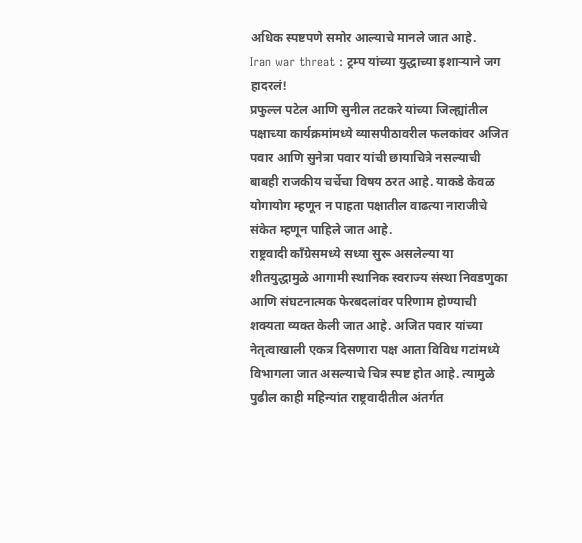अधिक स्पष्टपणे समोर आल्याचे मानले जात आहे.
Iran war threat : ट्रम्प यांच्या युद्धाच्या इशाऱ्याने जग हादरलं!
प्रफुल्ल पटेल आणि सुनील तटकरे यांच्या जिल्ह्यांतील पक्षाच्या कार्यक्रमांमध्ये व्यासपीठावरील फलकांवर अजित पवार आणि सुनेत्रा पवार यांची छायाचित्रे नसल्याची बाबही राजकीय चर्चेचा विषय ठरत आहे. याकडे केवळ योगायोग म्हणून न पाहता पक्षातील वाढत्या नाराजीचे संकेत म्हणून पाहिले जात आहे.
राष्ट्रवादी काँग्रेसमध्ये सध्या सुरू असलेल्या या शीतयुद्धामुळे आगामी स्थानिक स्वराज्य संस्था निवडणुका आणि संघटनात्मक फेरबदलांवर परिणाम होण्याची शक्यता व्यक्त केली जात आहे. अजित पवार यांच्या नेतृत्वाखाली एकत्र दिसणारा पक्ष आता विविध गटांमध्ये विभागला जात असल्याचे चित्र स्पष्ट होत आहे. त्यामुळे पुढील काही महिन्यांत राष्ट्रवादीतील अंतर्गत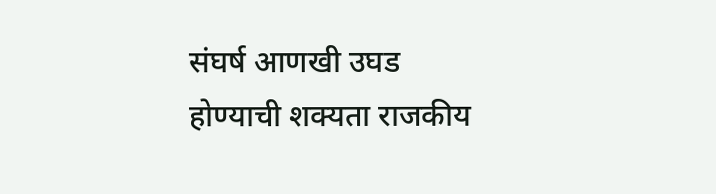संघर्ष आणखी उघड होण्याची शक्यता राजकीय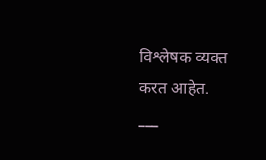विश्लेषक व्यक्त करत आहेत.
___